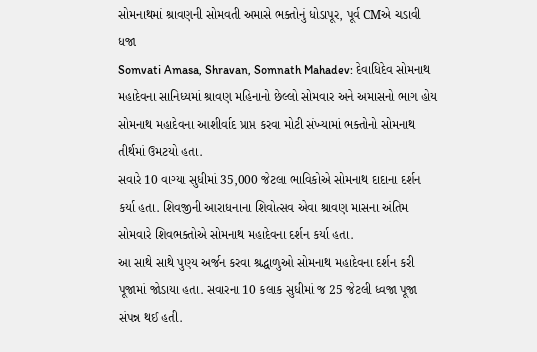સોમનાથમાં શ્રાવણની સોમવતી અમાસે ભક્તોનું ધોડાપૂર, પૂર્વ CMએ ચડાવી ધજા
Somvati Amasa, Shravan, Somnath Mahadev: દેવાધિદેવ સોમનાથ મહાદેવના સાનિધ્યમાં શ્રાવણ મહિનાનો છેલ્લો સોમવાર અને અમાસનો ભાગ હોય સોમનાથ મહાદેવના આશીર્વાદ પ્રાપ્ત કરવા મોટી સંખ્યામાં ભક્તોનો સોમનાથ તીર્થમાં ઉમટયો હતા.
સવારે 10 વાગ્યા સુધીમાં 35,000 જેટલા ભાવિકોએ સોમનાથ દાદાના દર્શન કર્યા હતા. શિવજીની આરાધનાના શિવોત્સવ એવા શ્રાવણ માસના અંતિમ સોમવારે શિવભક્તોએ સોમનાથ મહાદેવના દર્શન કર્યા હતા.
આ સાથે સાથે પુણ્ય અર્જન કરવા શ્રદ્ધાળુઓ સોમનાથ મહાદેવના દર્શન કરી પૂજામાં જોડાયા હતા. સવારના 10 કલાક સુધીમાં જ 25 જેટલી ધ્વજા પૂજા સંપન્ન થઈ હતી.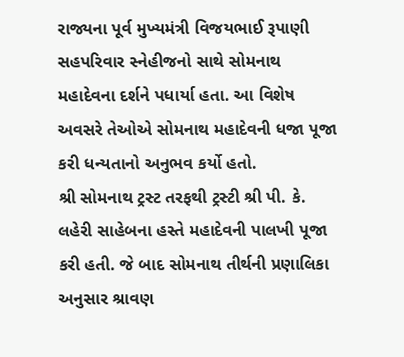રાજ્યના પૂર્વ મુખ્યમંત્રી વિજયભાઈ રૂપાણી સહપરિવાર સ્નેહીજનો સાથે સોમનાથ મહાદેવના દર્શને પધાર્યા હતા. આ વિશેષ અવસરે તેઓએ સોમનાથ મહાદેવની ધજા પૂજા કરી ધન્યતાનો અનુભવ કર્યો હતો.
શ્રી સોમનાથ ટ્રસ્ટ તરફથી ટ્રસ્ટી શ્રી પી. કે. લહેરી સાહેબના હસ્તે મહાદેવની પાલખી પૂજા કરી હતી. જે બાદ સોમનાથ તીર્થની પ્રણાલિકા અનુસાર શ્રાવણ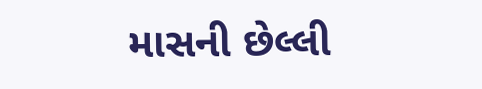માસની છેલ્લી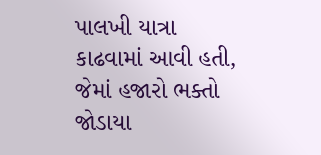પાલખી યાત્રા કાઢવામાં આવી હતી, જેમાં હજારો ભક્તો જોડાયા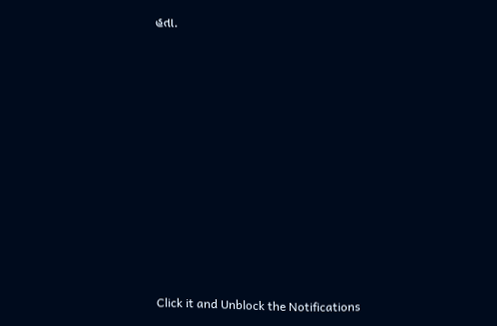હતા.












Click it and Unblock the Notifications